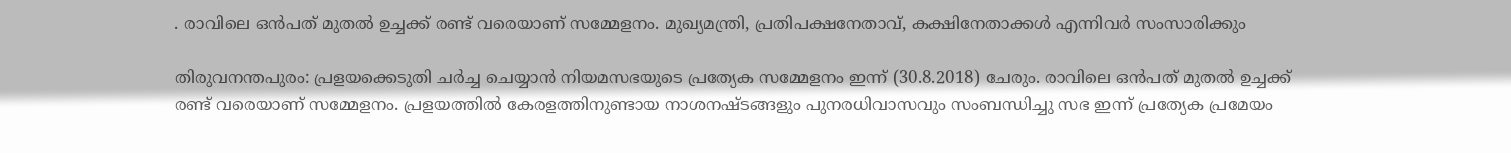. രാവിലെ ഒൻപത് മുതൽ ഉച്ചക്ക് രണ്ട് വരെയാണ് സമ്മേളനം. മുഖ്യമന്ത്രി, പ്രതിപക്ഷനേതാവ്, കക്ഷിനേതാക്കൾ എന്നിവർ സംസാരിക്കും

തിരുവനന്തപുരം: പ്രളയക്കെടുതി ചർച്ച ചെയ്യാൻ നിയമസഭയുടെ പ്രത്യേക സമ്മേളനം ഇന്ന് (30.8.2018) ചേരും. രാവിലെ ഒൻപത് മുതൽ ഉച്ചക്ക് രണ്ട് വരെയാണ് സമ്മേളനം. പ്രളയത്തില്‍ കേരളത്തിനുണ്ടായ നാശനഷ്ടങ്ങളും പുനരധിവാസവും സംബന്ധിച്ചു സഭ ഇന്ന് പ്രത്യേക പ്രമേയം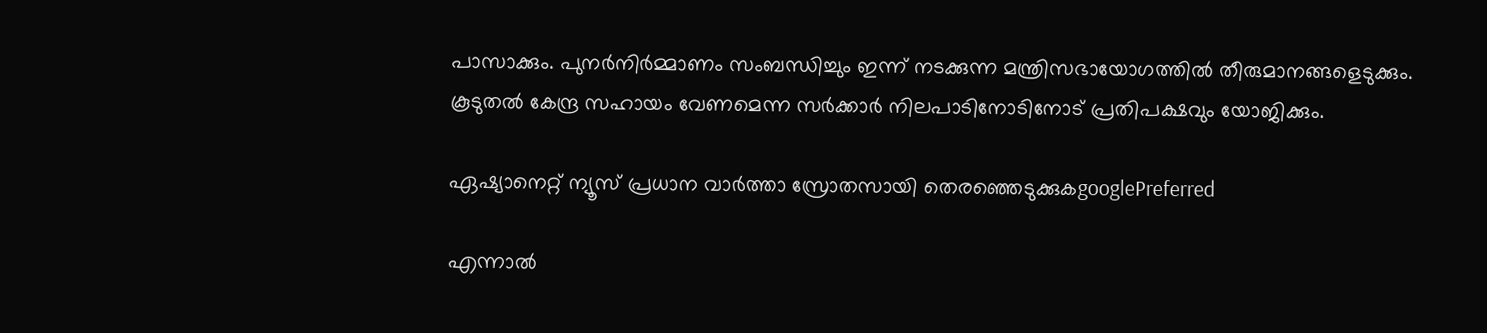പാസാക്കും. പുനർനിർമ്മാണം സംബന്ധിച്ചും ഇന്ന് നടക്കുന്ന മന്ത്രിസഭായോഗത്തില്‍ തീരുമാനങ്ങളെടുക്കും. കൂടുതൽ കേന്ദ്ര സഹായം വേണമെന്ന സർക്കാർ നിലപാടിനോടിനോട് പ്രതിപക്ഷവും യോജിക്കും.

ഏഷ്യാനെറ്റ് ന്യൂസ് പ്രധാന വാർത്താ സ്രോതസായി തെരഞ്ഞെടുക്കുകgooglePreferred

എന്നാൽ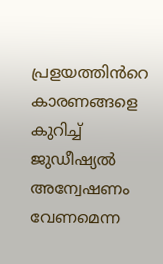പ്രളയത്തിൻറെ കാരണങ്ങളെ കുറിച്ച് ജുഡീഷ്യൽ അന്വേഷണം വേണമെന്ന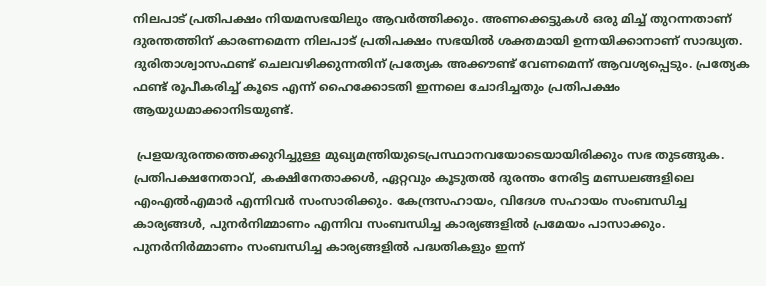നിലപാട് പ്രതിപക്ഷം നിയമസഭയിലും ആവർത്തിക്കും. അണക്കെട്ടുകള്‍ ഒരു മിച്ച് തുറന്നതാണ് ദുരന്തത്തിന് കാരണമെന്ന നിലപാട് പ്രതിപക്ഷം സഭയില്‍ ശക്തമായി ഉന്നയിക്കാനാണ് സാദ്ധ്യത. ദുരിതാശ്വാസഫണ്ട് ചെലവഴിക്കുന്നതിന് പ്രത്യേക അക്കൗണ്ട് വേണമെന്ന് ആവശ്യപ്പെടും. പ്രത്യേക ഫണ്ട് രൂപീകരിച്ച് കൂടെ എന്ന് ഹൈക്കോടതി ഇന്നലെ ചോദിച്ചതും പ്രതിപക്ഷം ആയുധമാക്കാനിടയുണ്ട്.

 പ്രളയദുരന്തത്തെക്കുറിച്ചുള്ള മുഖ്യമന്ത്രിയുടെപ്രസ്ഥാനവയോടെയായിരിക്കും സഭ തുടങ്ങുക. പ്രതിപക്ഷനേതാവ്, കക്ഷിനേതാക്കൾ, ഏറ്റവും കൂടുതല്‍ ദുരന്തം നേരിട്ട മണ്ഡലങ്ങളിലെ എംഎല്‍എമാര്‍ എന്നിവർ സംസാരിക്കും. കേന്ദ്രസഹായം, വിദേശ സഹായം സംബന്ധിച്ച കാര്യങ്ങള്‍, പുനര്‍നിമ്മാണം എന്നിവ സംബന്ധിച്ച കാര്യങ്ങളില്‍ പ്രമേയം പാസാക്കും. പുനര്‍നിര്‍മ്മാണം സംബന്ധിച്ച കാര്യങ്ങളില്‍ പദ്ധതികളും ഇന്ന്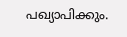പഖ്യാപിക്കും.